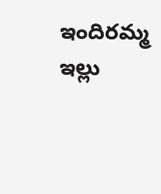ఇందిరమ్మ ఇల్లు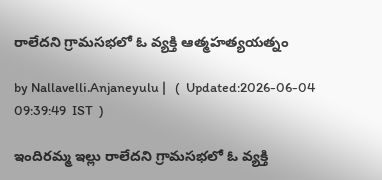రాలేదని గ్రామసభలో ఓ వ్యక్తి ఆత్మహత్యయత్నం

by Nallavelli.Anjaneyulu |   (  Updated:2026-06-04 09:39:49  IST  )

ఇందిరమ్మ ఇల్లు రాలేదని గ్రామసభలో ఓ వ్యక్తి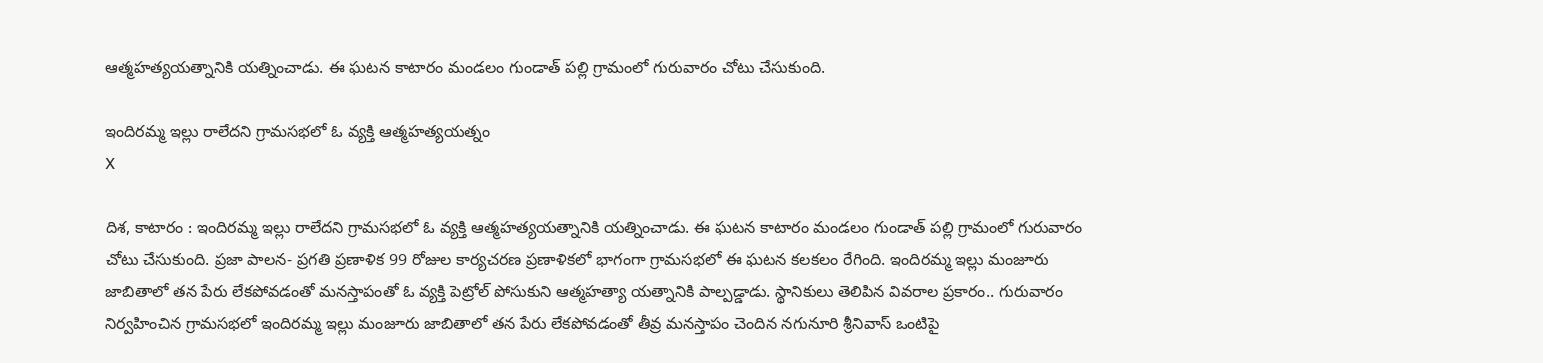ఆత్మహత్యయత్నానికి య‌త్నించాడు. ఈ ఘ‌ట‌న కాటారం మండలం గుండాత్ పల్లి గ్రామంలో గురువారం చోటు చేసుకుంది.

ఇందిరమ్మ ఇల్లు రాలేదని గ్రామసభలో ఓ వ్యక్తి ఆత్మహత్యయత్నం
X

దిశ, కాటారం : ఇందిరమ్మ ఇల్లు రాలేదని గ్రామసభలో ఓ వ్యక్తి ఆత్మహత్యయత్నానికి య‌త్నించాడు. ఈ ఘ‌ట‌న కాటారం మండలం గుండాత్ పల్లి గ్రామంలో గురువారం చోటు చేసుకుంది. ప్రజా పాలన- ప్రగతి ప్రణాళిక 99 రోజుల కార్యచరణ ప్రణాళికలో భాగంగా గ్రామసభలో ఈ ఘ‌ట‌న కలకలం రేగింది. ఇందిరమ్మ ఇల్లు మంజూరు జాబితాలో తన పేరు లేకపోవడంతో మనస్తాపంతో ఓ వ్యక్తి పెట్రోల్ పోసుకుని ఆత్మహత్యా యత్నానికి పాల్పడ్డాడు. స్థానికులు తెలిపిన వివరాల ప్రకారం.. గురువారం నిర్వహించిన గ్రామసభలో ఇందిరమ్మ ఇల్లు మంజూరు జాబితాలో తన పేరు లేకపోవడంతో తీవ్ర మనస్తాపం చెందిన నగునూరి శ్రీనివాస్ ఒంటిపై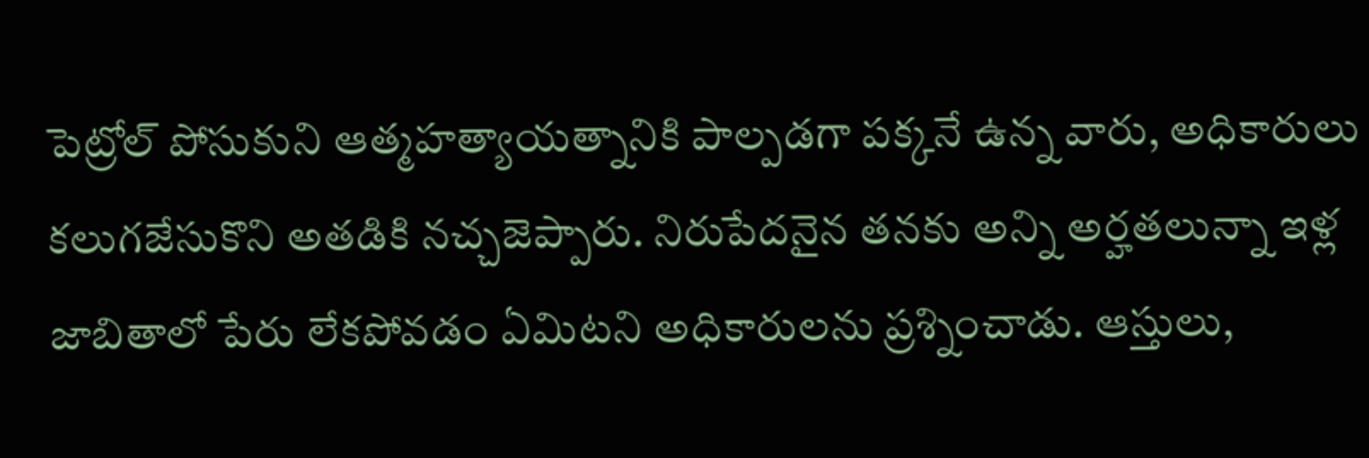పెట్రోల్ పోసుకుని ఆత్మహత్యాయత్నానికి పాల్పడగా పక్కనే ఉన్న వారు, అధికారులు కలుగజేసుకొని అతడికి నచ్చజెప్పారు. నిరుపేదనైన తనకు అన్ని అర్హతలున్నా ఇళ్ల‌ జాబితాలో పేరు లేకపోవడం ఏమిటని అధికారులను ప్రశ్నించాడు. ఆస్తులు,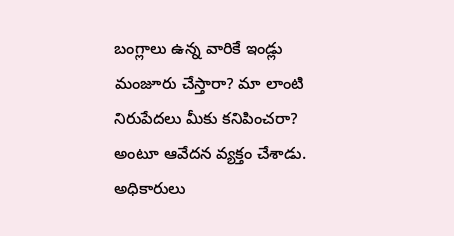బంగ్లాలు ఉన్న వారికే ఇండ్లు మంజూరు చేస్తారా? మా లాంటి నిరుపేదలు మీకు కనిపించరా? అంటూ ఆవేదన వ్యక్తం చేశాడు. అధికారులు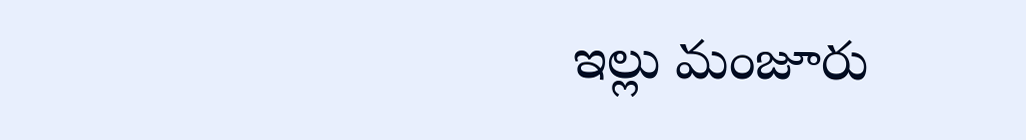ఇల్లు మంజూరు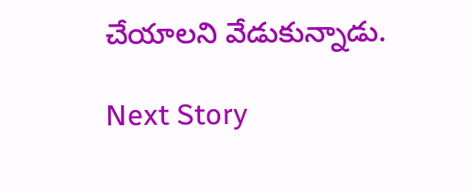చేయాలని వేడుకున్నాడు.

Next Story